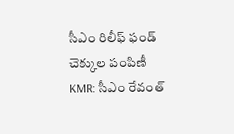సీఎం రిలీఫ్ ఫండ్ చెక్కుల పంపిణీ
KMR: సీఎం రేవంత్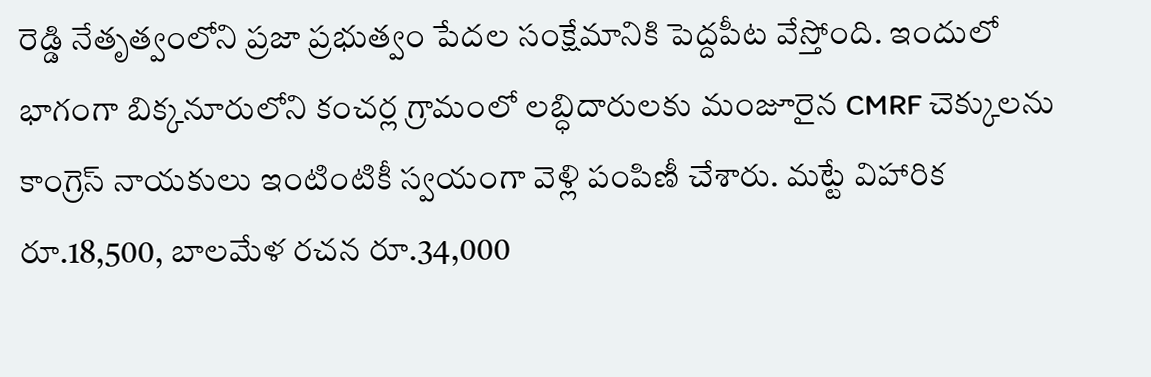రెడ్డి నేతృత్వంలోని ప్రజా ప్రభుత్వం పేదల సంక్షేమానికి పెద్దపీట వేస్తోంది. ఇందులో భాగంగా బిక్కనూరులోని కంచర్ల గ్రామంలో లబ్ధిదారులకు మంజూరైన CMRF చెక్కులను కాంగ్రెస్ నాయకులు ఇంటింటికీ స్వయంగా వెళ్లి పంపిణీ చేశారు. మట్టే విహారిక రూ.18,500, బాలమేళ రచన రూ.34,000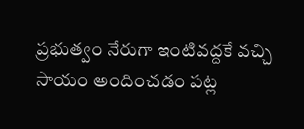ప్రభుత్వం నేరుగా ఇంటివద్దకే వచ్చి సాయం అందించడం పట్ల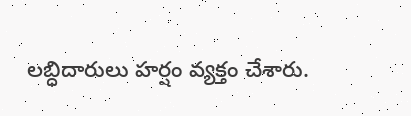లబ్ధిదారులు హర్షం వ్యక్తం చేశారు.